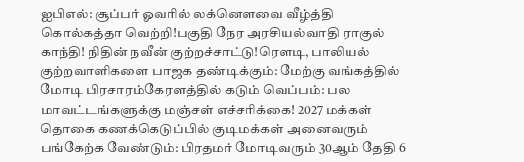ஐபிஎல்: சூப்பர் ஓவரில் லக்னௌவை வீழ்த்தி கொல்கத்தா வெற்றி!பகுதி நேர அரசியல்வாதி ராகுல் காந்தி! நிதின் நவீன் குற்றச்சாட்டு!ரெளடி, பாலியல் குற்றவாளிகளை பாஜக தண்டிக்கும்: மேற்கு வங்கத்தில் மோடி பிரசாரம்கேரளத்தில் கடும் வெப்பம்: பல மாவட்டங்களுக்கு மஞ்சள் எச்சரிக்கை! 2027 மக்கள் தொகை கணக்கெடுப்பில் குடிமக்கள் அனைவரும் பங்கேற்க வேண்டும்: பிரதமர் மோடிவரும் 30ஆம் தேதி 6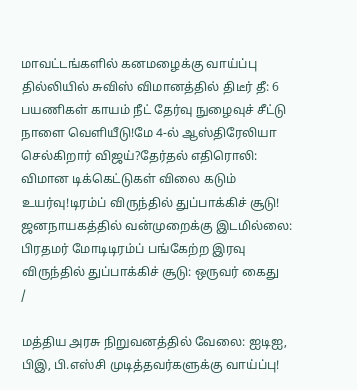மாவட்டங்களில் கனமழைக்கு வாய்ப்பு தில்லியில் சுவிஸ் விமானத்தில் திடீர் தீ: 6 பயணிகள் காயம் நீட் தேர்வு நுழைவுச் சீட்டு நாளை வெளியீடு!மே 4-ல் ஆஸ்திரேலியா செல்கிறார் விஜய்?தேர்தல் எதிரொலி: விமான டிக்கெட்டுகள் விலை கடும் உயர்வு!டிரம்ப் விருந்தில் துப்பாக்கிச் சூடு! ஜனநாயகத்தில் வன்முறைக்கு இடமில்லை: பிரதமர் மோடிடிரம்ப் பங்கேற்ற இரவு விருந்தில் துப்பாக்கிச் சூடு: ஒருவர் கைது
/

மத்திய அரசு நிறுவனத்தில் வேலை: ஐடிஐ, பிஇ, பி.எஸ்சி முடித்தவர்களுக்கு வாய்ப்பு!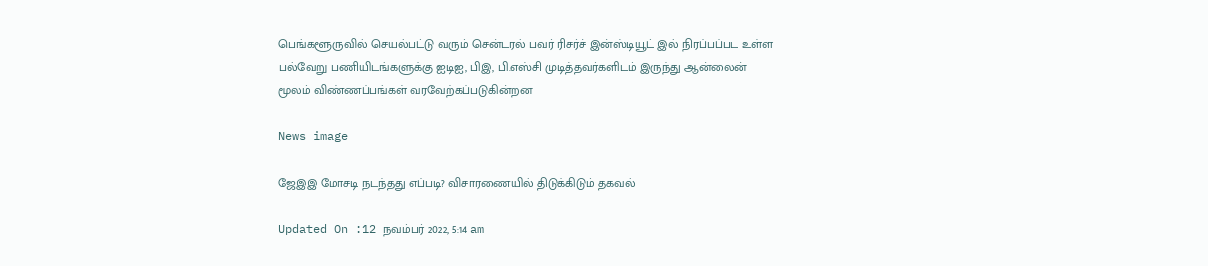பெங்களூருவில் செயல்பட்டு வரும் சென்டரல் பவர் ரிசர்ச் இன்ஸ்டியூட் இல் நிரப்பப்பட உள்ள பல்வேறு பணியிடங்களுக்கு ஐடிஐ, பிஇ, பி.எஸ்சி முடித்தவர்களிடம் இருந்து ஆன்லைன் மூலம் விண்ணப்பங்கள் வரவேற்கப்படுகின்றன

News image

ஜேஇஇ மோசடி நடந்தது எப்படி? விசாரணையில் திடுக்கிடும் தகவல்

Updated On :12 நவம்பர் 2022, 5:14 am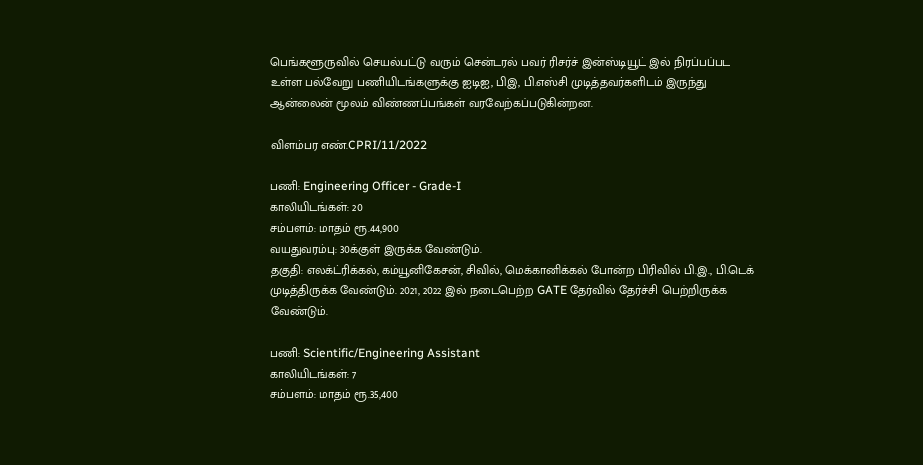பெங்களூருவில் செயல்பட்டு வரும் சென்டரல் பவர் ரிசர்ச் இன்ஸ்டியூட் இல் நிரப்பப்பட உள்ள பல்வேறு பணியிடங்களுக்கு ஐடிஐ, பிஇ, பி.எஸ்சி முடித்தவர்களிடம் இருந்து ஆன்லைன் மூலம் விண்ணப்பங்கள் வரவேற்கப்படுகின்றன.

விளம்பர எண்.CPRI/11/2022

பணி: Engineering Officer - Grade-I
காலியிடங்கள்: 20
சம்பளம்: மாதம் ரூ.44,900
வயதுவரம்பு: 30க்குள் இருக்க வேண்டும்.
தகுதி: எலக்ட்ரிக்கல், கம்யூனிகேசன், சிவில், மெக்கானிக்கல் போன்ற பிரிவில் பி.இ., பி.டெக் முடித்திருக்க வேண்டும். 2021, 2022 இல் நடைபெற்ற GATE தேர்வில் தேர்ச்சி பெற்றிருக்க வேண்டும்.

பணி: Scientific/Engineering Assistant
காலியிடங்கள்: 7
சம்பளம்: மாதம் ரூ.35,400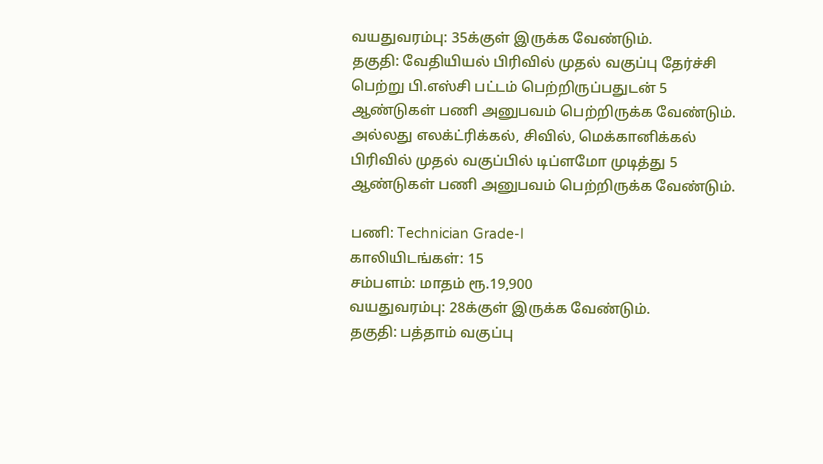வயதுவரம்பு: 35க்குள் இருக்க வேண்டும்.
தகுதி: வேதியியல் பிரிவில் முதல் வகுப்பு தேர்ச்சி பெற்று பி.எஸ்சி பட்டம் பெற்றிருப்பதுடன் 5 ஆண்டுகள் பணி அனுபவம் பெற்றிருக்க வேண்டும். அல்லது எலக்ட்ரிக்கல், சிவில், மெக்கானிக்கல் பிரிவில் முதல் வகுப்பில் டிப்ளமோ முடித்து 5 ஆண்டுகள் பணி அனுபவம் பெற்றிருக்க வேண்டும்.

பணி: Technician Grade-I
காலியிடங்கள்: 15
சம்பளம்: மாதம் ரூ.19,900
வயதுவரம்பு: 28க்குள் இருக்க வேண்டும்.
தகுதி: பத்தாம் வகுப்பு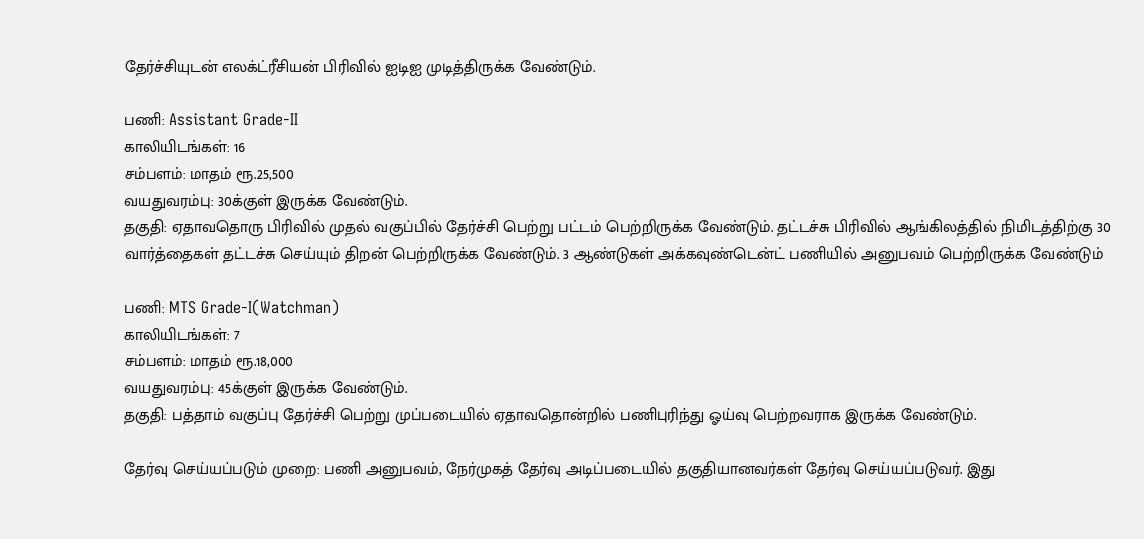தேர்ச்சியுடன் எலக்ட்ரீசியன் பிரிவில் ஐடிஐ முடித்திருக்க வேண்டும்.

பணி: Assistant Grade-II
காலியிடங்கள்: 16
சம்பளம்: மாதம் ரூ.25,500
வயதுவரம்பு: 30க்குள் இருக்க வேண்டும்.
தகுதி: ஏதாவதொரு பிரிவில் முதல் வகுப்பில் தேர்ச்சி பெற்று பட்டம் பெற்றிருக்க வேண்டும். தட்டச்சு பிரிவில் ஆங்கிலத்தில் நிமிடத்திற்கு 30 வார்த்தைகள் தட்டச்சு செய்யும் திறன் பெற்றிருக்க வேண்டும். 3 ஆண்டுகள் அக்கவுண்டென்ட் பணியில் அனுபவம் பெற்றிருக்க வேண்டும்

பணி: MTS Grade-I(Watchman)
காலியிடங்கள்: 7
சம்பளம்: மாதம் ரூ.18,000
வயதுவரம்பு: 45க்குள் இருக்க வேண்டும்.
தகுதி: பத்தாம் வகுப்பு தேர்ச்சி பெற்று முப்படையில் ஏதாவதொன்றில் பணிபுரிந்து ஓய்வு பெற்றவராக இருக்க வேண்டும்.

தேர்வு செய்யப்படும் முறை: பணி அனுபவம், நேர்முகத் தேர்வு அடிப்படையில் தகுதியானவர்கள் தேர்வு செய்யப்படுவர். இது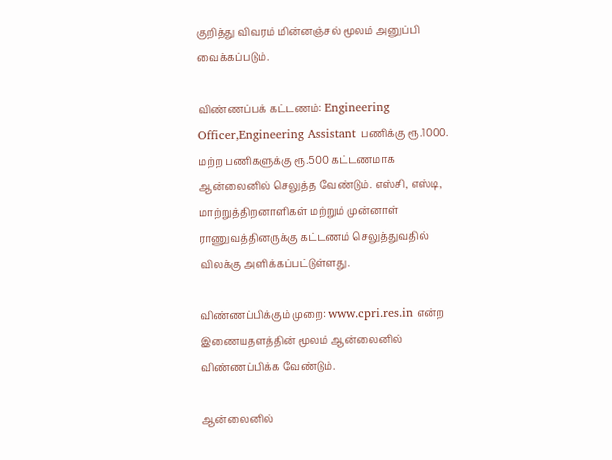குறித்து விவரம் மின்னஞ்சல் மூலம் அனுப்பி வைக்கப்படும்.

விண்ணப்பக் கட்டணம்: Engineering Officer,Engineering Assistant பணிக்கு ரூ.1000. மற்ற பணிகளுக்கு ரூ.500 கட்டணமாக ஆன்லைனில் செலுத்த வேண்டும். எஸ்சி, எஸ்டி, மாற்றுத்திறனாளிகள் மற்றும் முன்னாள் ராணுவத்தினருக்கு கட்டணம் செலுத்துவதில் விலக்கு அளிக்கப்பட்டுள்ளது.

விண்ணப்பிக்கும் முறை: www.cpri.res.in என்ற இணையதளத்தின் மூலம் ஆன்லைனில் விண்ணப்பிக்க வேண்டும்.

ஆன்லைனில்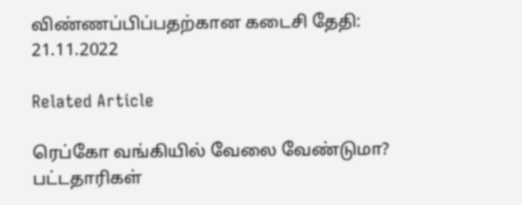விண்ணப்பிப்பதற்கான கடைசி தேதி: 21.11.2022

Related Article

ரெப்கோ வங்கியில் வேலை வேண்டுமா? பட்டதாரிகள்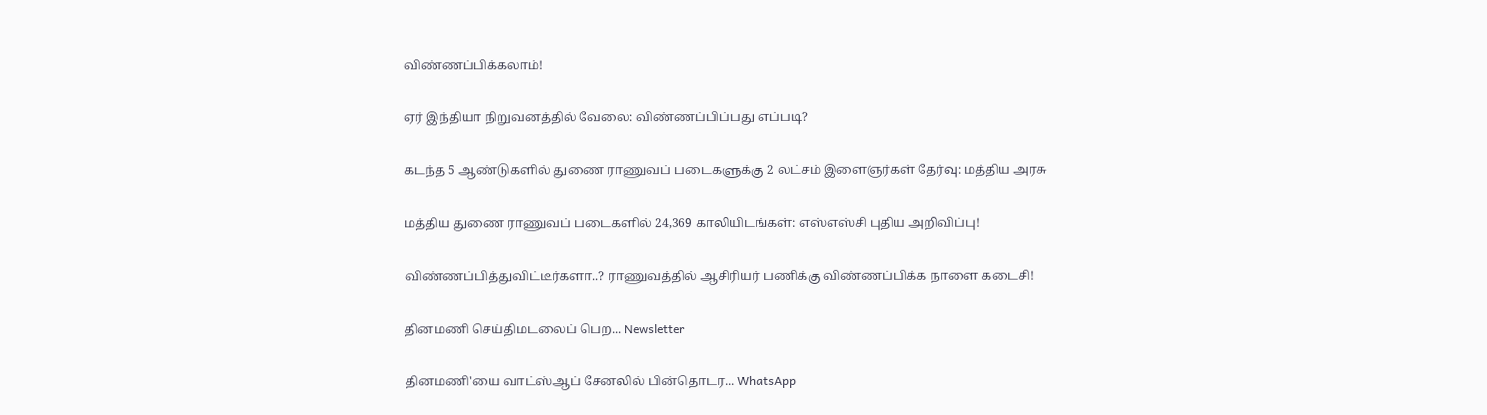விண்ணப்பிக்கலாம்!

ஏர் இந்தியா நிறுவனத்தில் வேலை: விண்ணப்பிப்பது எப்படி?

கடந்த 5 ஆண்டுகளில் துணை ராணுவப் படைகளுக்கு 2 லட்சம் இளைஞர்கள் தேர்வு: மத்திய அரசு

மத்திய துணை ராணுவப் படைகளில் 24,369 காலியிடங்கள்: எஸ்எஸ்சி புதிய அறிவிப்பு!

விண்ணப்பித்துவிட்டீர்களா..? ராணுவத்தில் ஆசிரியர் பணிக்கு விண்ணப்பிக்க நாளை கடைசி!

தினமணி செய்திமடலைப் பெற... Newsletter

தினமணி'யை வாட்ஸ்ஆப் சேனலில் பின்தொடர... WhatsApp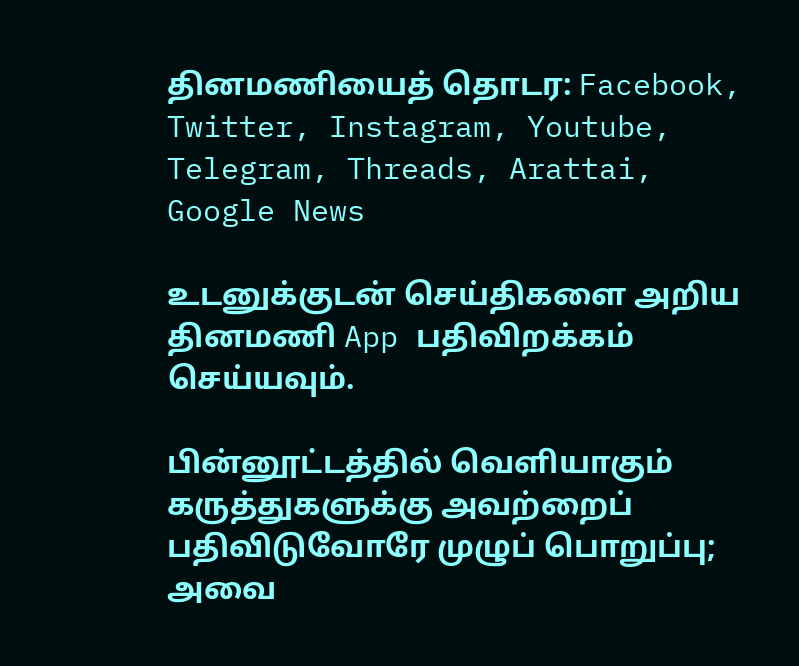தினமணியைத் தொடர: Facebook, Twitter, Instagram, Youtube, Telegram, Threads, Arattai, Google News

உடனுக்குடன் செய்திகளை அறிய தினமணி App பதிவிறக்கம் செய்யவும்.

பின்னூட்டத்தில் வெளியாகும் கருத்துகளுக்கு அவற்றைப் பதிவிடுவோரே முழுப் பொறுப்பு; அவை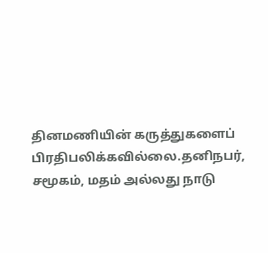தினமணியின் கருத்துகளைப் பிரதிபலிக்கவில்லை.தனிநபர், சமூகம், மதம் அல்லது நாடு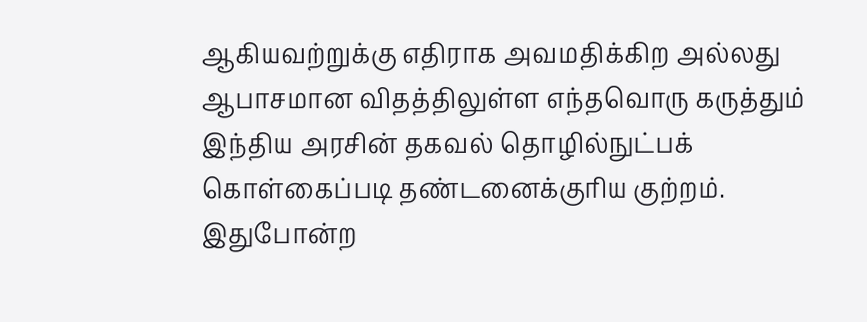ஆகியவற்றுக்கு எதிராக அவமதிக்கிற அல்லது ஆபாசமான விதத்திலுள்ள எந்தவொரு கருத்தும் இந்திய அரசின் தகவல் தொழில்நுட்பக் கொள்கைப்படி தண்டனைக்குரிய குற்றம். இதுபோன்ற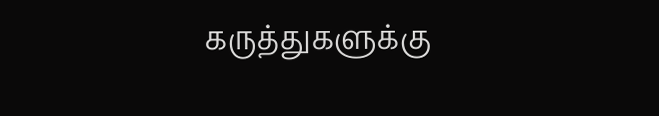கருத்துகளுக்கு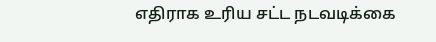எதிராக உரிய சட்ட நடவடிக்கை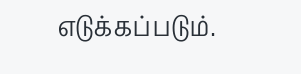எடுக்கப்படும்.